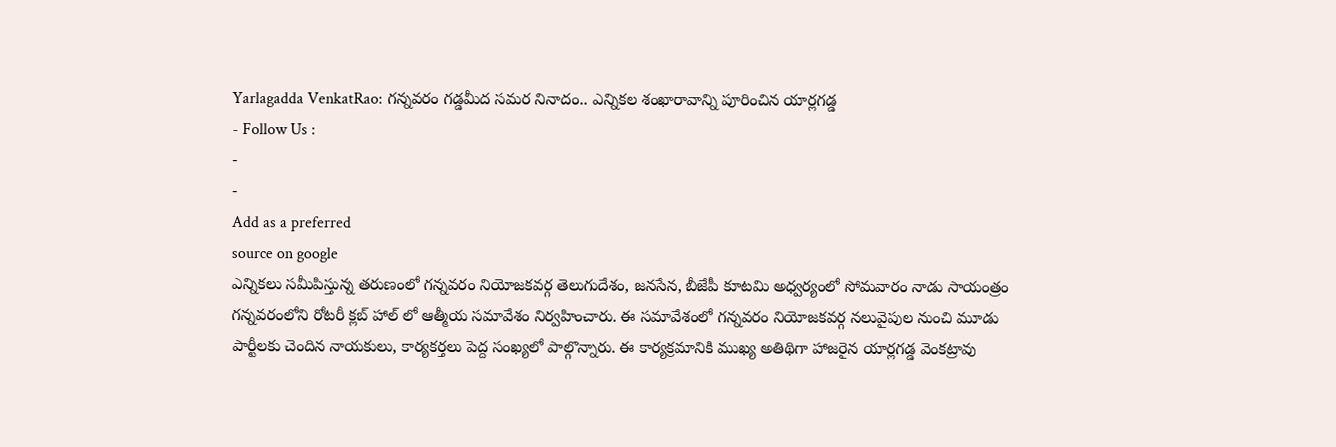Yarlagadda VenkatRao: గన్నవరం గడ్డమీద సమర నినాదం.. ఎన్నికల శంఖారావాన్ని పూరించిన యార్లగడ్డ
- Follow Us :
-
-
Add as a preferred
source on google
ఎన్నికలు సమీపిస్తున్న తరుణంలో గన్నవరం నియోజకవర్గ తెలుగుదేశం, జనసేన, బీజేపీ కూటమి అధ్వర్యంలో సోమవారం నాడు సాయంత్రం గన్నవరంలోని రోటరీ క్లబ్ హాల్ లో ఆత్మీయ సమావేశం నిర్వహించారు. ఈ సమావేశంలో గన్నవరం నియోజకవర్గ నలువైపుల నుంచి మూడు పార్టీలకు చెందిన నాయకులు, కార్యకర్తలు పెద్ద సంఖ్యలో పాల్గొన్నారు. ఈ కార్యక్రమానికి ముఖ్య అతిథిగా హాజరైన యార్లగడ్డ వెంకట్రావు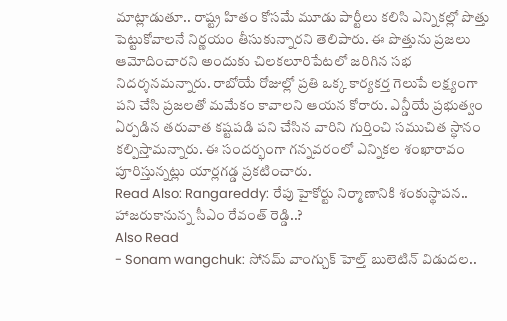మాట్లాడుతూ.. రాష్ట్ర హితం కోసమే మూడు పార్టీలు కలిసి ఎన్నికల్లో పొత్తు పెట్టుకోవాలనే నిర్ణయం తీసుకున్నారని తెలిపారు. ఈ పొత్తును ప్రజలు ఆమోదించారని అందుకు చిలకలూరిపేటలో జరిగిన సభ నిదర్శనమన్నారు. రాబోయే రోజుల్లో ప్రతి ఒక్క కార్యకర్త గెలుపే లక్ష్యంగా పని చేసి ప్రజలతో మమేకం కావాలని ఆయన కోరారు. ఎన్డీయే ప్రభుత్వం ఏర్పడిన తరువాత కష్టపడి పని చేసిన వారిని గుర్తించి సముచిత స్ధానం కల్పిస్తామన్నారు. ఈ సందర్భంగా గన్నవరంలో ఎన్నికల శంఖారావం పూరిస్తున్నట్లు యార్లగడ్డ ప్రకటించారు.
Read Also: Rangareddy: రేపు హైకోర్టు నిర్మాణానికి శంకుస్థాపన.. హాజరుకానున్న సీఎం రేవంత్ రెడ్డి..?
Also Read
- Sonam wangchuk: సోనమ్ వాంగ్చుక్ హెల్త్ బులెటిన్ విడుదల..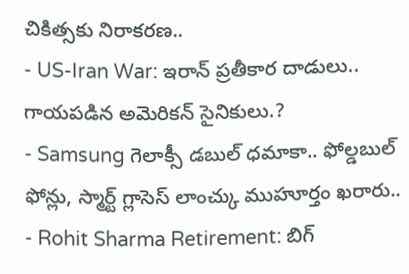చికిత్సకు నిరాకరణ..
- US-Iran War: ఇరాన్ ప్రతీకార దాడులు.. గాయపడిన అమెరికన్ సైనికులు.?
- Samsung గెలాక్సీ డబుల్ ధమాకా.. ఫోల్డబుల్ ఫోన్లు, స్మార్ట్ గ్లాసెస్ లాంచ్కు ముహూర్తం ఖరారు..
- Rohit Sharma Retirement: బిగ్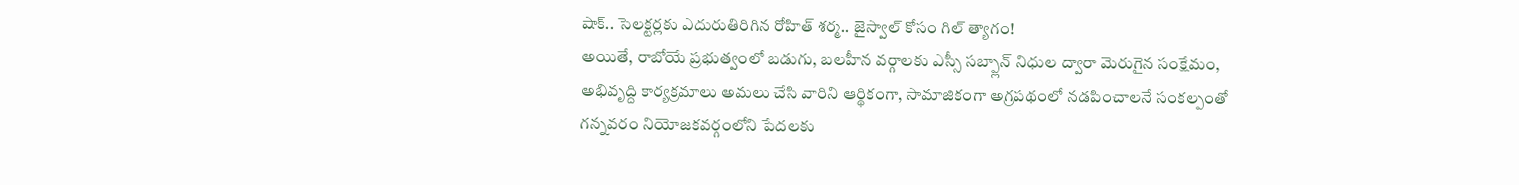షాక్.. సెలక్టర్లకు ఎదురుతిరిగిన రోహిత్ శర్మ.. జైస్వాల్ కోసం గిల్ త్యాగం!
అయితే, రాబోయే ప్రభుత్వంలో బడుగు, బలహీన వర్గాలకు ఎస్సీ సబ్ప్లాన్ నిధుల ద్వారా మెరుగైన సంక్షేమం, అభివృద్ది కార్యక్రమాలు అమలు చేసి వారిని ఆర్థికంగా, సామాజికంగా అగ్రపథంలో నడపించాలనే సంకల్పంతో గన్నవరం నియోజకవర్గంలోని పేదలకు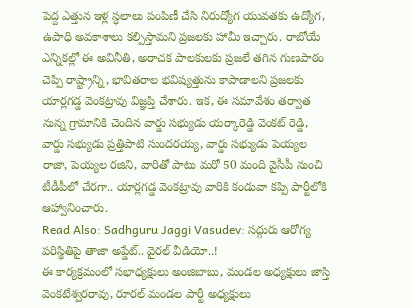పెద్ద ఎత్తున ఇళ్ల స్ధలాలు పంపిణీ చేసి నిరుద్యోగ యువతకు ఉద్యోగ, ఉపాధి అవకాశాలు కల్పిస్తామని ప్రజలకు హామీ ఇచ్చారు. రాబోయే ఎన్నికల్లో ఈ అవినీతి, అరాచక పాలకులకు ప్రజలే తగిన గుణపాఠం చెప్పి రాష్ట్రాన్ని, భావితరాల భవిష్యత్తును కాపాడాలని ప్రజలకు యార్లగడ్డ వెంకట్రావు విజ్ఞప్తి చేశారు. ఇక, ఈ సమావేశం తర్వాత నున్న గ్రామానికి చెందిన వార్డు సభ్యుడు యర్కారెడ్డి వెంకట్ రెడ్డి, వార్డు సభ్యుడు ప్రత్తిపాటి సుందరయ్య, వార్డు సభ్యుడు పెయ్యల రాజా, పెయ్యల రజిని, వారితో పాటు మరో 50 మంది వైసీపీ నుంచి టీడీపీలో చేరగా.. యార్లగడ్డ వెంకట్రావు వారికి కండువా కప్పి పార్టీలోకి ఆహ్వానించారు.
Read Also: Sadhguru Jaggi Vasudev: సద్గురు ఆరోగ్య పరిస్థితిపై తాజా అప్డేట్.. వైరల్ వీడియో..!
ఈ కార్యక్రమంలో సభాధ్యక్షులు అంజిబాబు, మండల అధ్యక్షులు జాస్తి వెంకటేశ్వరరావు, రూరల్ మండల పార్టీ అధ్యక్షులు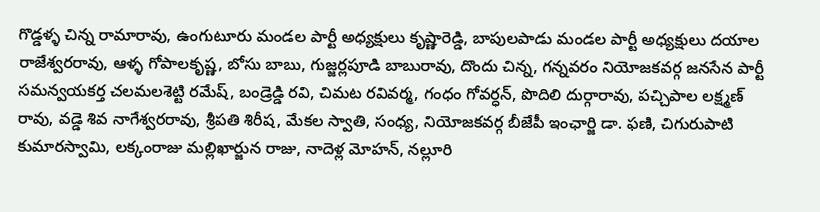గొడ్డళ్ళ చిన్న రామారావు, ఉంగుటూరు మండల పార్టీ అధ్యక్షులు కృష్ణారెడ్డి, బాపులపాడు మండల పార్టీ అధ్యక్షులు దయాల రాజేశ్వరరావు, ఆళ్ళ గోపాలకృష్ణ, బోసు బాబు, గుజ్జర్లపూడి బాబురావు, దొందు చిన్న, గన్నవరం నియోజకవర్గ జనసేన పార్టీ సమన్వయకర్త చలమలశెట్టి రమేష్, బండ్రెడ్డి రవి, చిమట రవివర్మ, గంధం గోవర్ధన్, పొదిలి దుర్గారావు, పచ్చిపాల లక్ష్మణ్ రావు, వడ్డె శివ నాగేశ్వరరావు, శ్రీపతి శిరీష, మేకల స్వాతి, సంధ్య, నియోజకవర్గ బీజేపీ ఇంఛార్జి డా. ఫణి, చిగురుపాటి కుమారస్వామి, లక్కంరాజు మల్లిఖార్జున రాజు, నాదెళ్ల మోహన్, నల్లూరి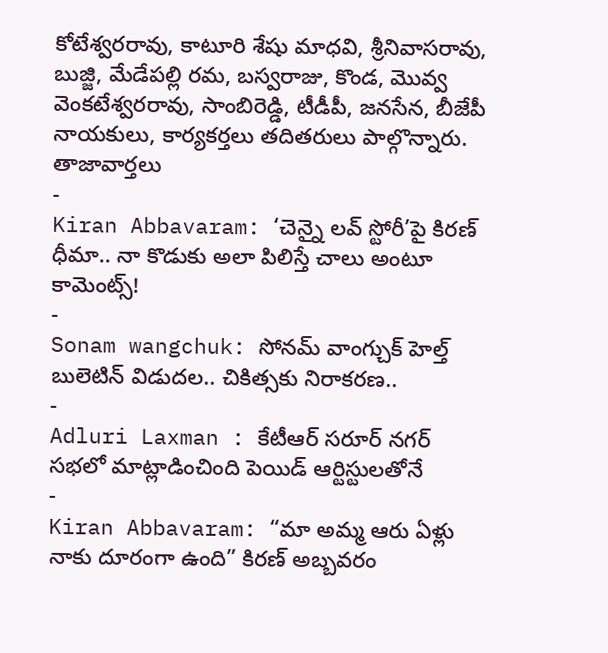కోటేశ్వరరావు, కాటూరి శేషు మాధవి, శ్రీనివాసరావు, బుజ్జి, మేడేపల్లి రమ, బస్వరాజు, కొండ, మొవ్వ వెంకటేశ్వరరావు, సాంబిరెడ్డి, టీడీపీ, జనసేన, బీజేపీ నాయకులు, కార్యకర్తలు తదితరులు పాల్గొన్నారు.
తాజావార్తలు
-
Kiran Abbavaram: ‘చెన్నై లవ్ స్టోరీ’పై కిరణ్ ధీమా.. నా కొడుకు అలా పిలిస్తే చాలు అంటూ కామెంట్స్!
-
Sonam wangchuk: సోనమ్ వాంగ్చుక్ హెల్త్ బులెటిన్ విడుదల.. చికిత్సకు నిరాకరణ..
-
Adluri Laxman : కేటీఆర్ సరూర్ నగర్ సభలో మాట్లాడించింది పెయిడ్ ఆర్టిస్టులతోనే
-
Kiran Abbavaram: “మా అమ్మ ఆరు ఏళ్లు నాకు దూరంగా ఉంది” కిరణ్ అబ్బవరం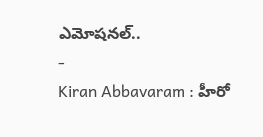ఎమోషనల్..
-
Kiran Abbavaram : హీరో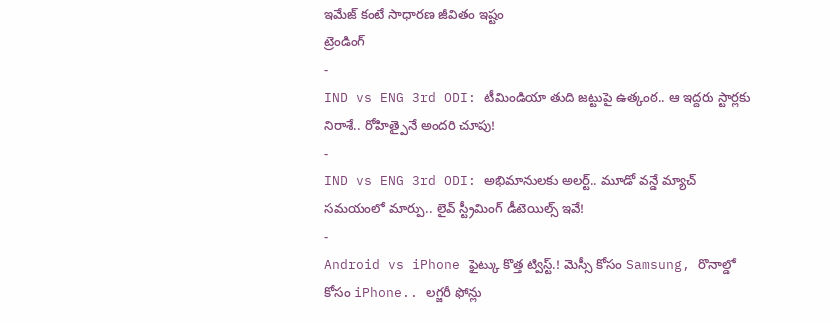ఇమేజ్ కంటే సాధారణ జీవితం ఇష్టం
ట్రెండింగ్
-
IND vs ENG 3rd ODI: టీమిండియా తుది జట్టుపై ఉత్కంఠ.. ఆ ఇద్దరు స్టార్లకు నిరాశే.. రోహిత్పైనే అందరి చూపు!
-
IND vs ENG 3rd ODI: అభిమానులకు అలర్ట్.. మూడో వన్డే మ్యాచ్ సమయంలో మార్పు.. లైవ్ స్ట్రీమింగ్ డీటెయిల్స్ ఇవే!
-
Android vs iPhone ఫైట్కు కొత్త ట్విస్ట్.! మెస్సీ కోసం Samsung, రొనాల్డో కోసం iPhone.. లగ్జరీ ఫోన్లు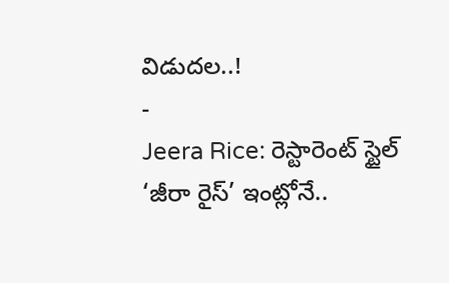విడుదల..!
-
Jeera Rice: రెస్టారెంట్ స్టైల్ ‘జీరా రైస్’ ఇంట్లోనే..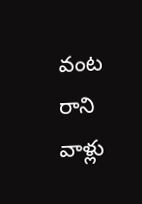వంట రాని వాళ్లు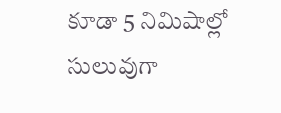కూడా 5 నిమిషాల్లో సులువుగా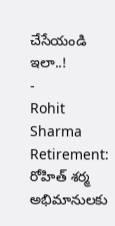చేసేయండి ఇలా..!
-
Rohit Sharma Retirement: రోహిత్ శర్మ అభిమానులకు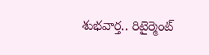శుభవార్త.. రిటైర్మెంట్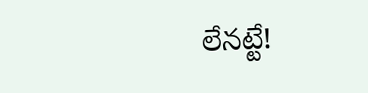లేనట్టే!